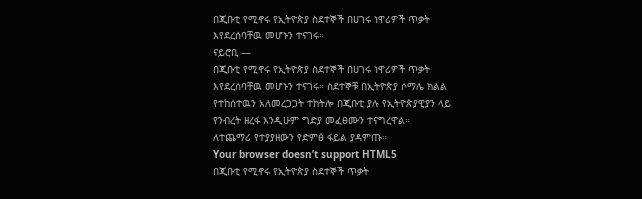በጂቡቲ የሚኖሩ የኢትዮጵያ ስደተኞች በሀገሩ ነዋሪዎች ጥቃት እየደረሰባቸዉ መሆኑን ተናገሩ።
ናይሮቢ —
በጂቡቲ የሚኖሩ የኢትዮጵያ ስደተኞች በሀገሩ ነዋሪዎች ጥቃት እየደረሰባቸዉ መሆኑን ተናገሩ። ስደተኞቹ በኢትዮጵያ ሶማሌ ክልል የተከሰተዉን አለመረጋጋት ተከትሎ በጂቡቲ ያሉ የኢትዮጵያዊያን ላይ የንብረት ዘረፋ እንዲሁም ግድያ መፈፀሙን ተናግረዋል።
ለተጨማሪ የተያያዘውን የድምፅ ፋይል ያዳምጡ።
Your browser doesn’t support HTML5
በጂቡቲ የሚኖሩ የኢትዮጵያ ስደተኞች ጥቃት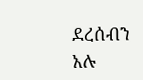ደረሰብን አሉ